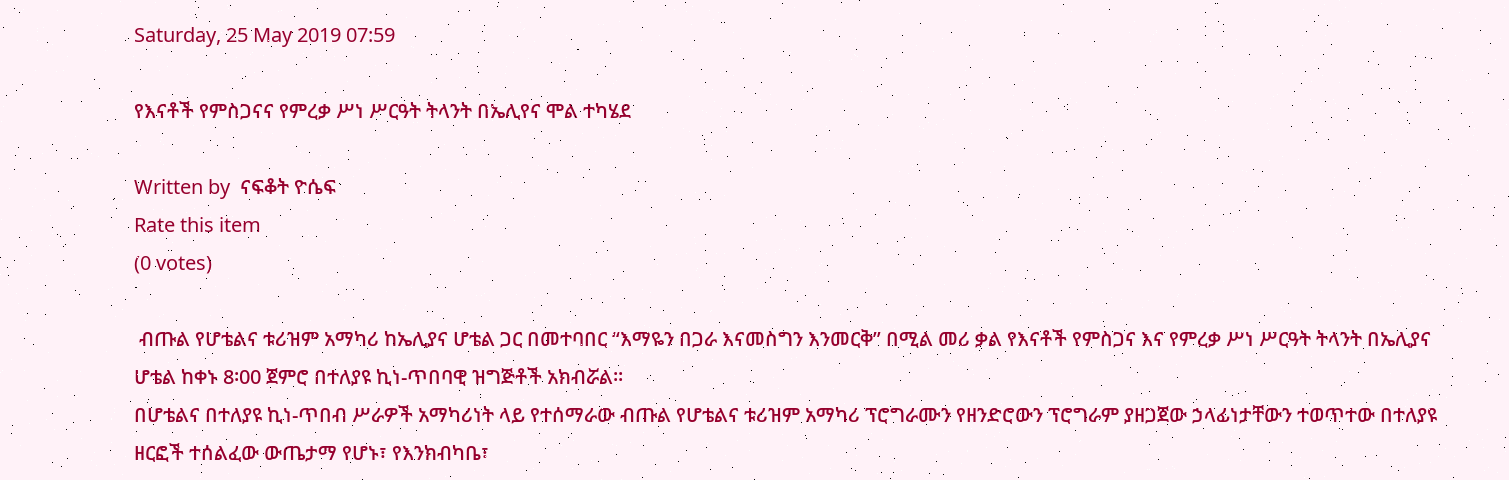Saturday, 25 May 2019 07:59

የእናቶች የምስጋናና የምረቃ ሥነ ሥርዓት ትላንት በኤሊየና ሞል ተካሄደ

Written by  ናፍቆት ዮሴፍ
Rate this item
(0 votes)

 ብጡል የሆቴልና ቱሪዝም አማካሪ ከኤሊያና ሆቴል ጋር በመተባበር “እማዬን በጋራ እናመስግን እንመርቅ” በሚል መሪ ቃል የእናቶች የምስጋና እና የምረቃ ሥነ ሥርዓት ትላንት በኤሊያና ሆቴል ከቀኑ 8፡00 ጀምሮ በተለያዩ ኪነ-ጥበባዊ ዝግጅቶች አክብሯል፡፡
በሆቴልና በተለያዩ ኪነ-ጥበብ ሥራዎች አማካሪነት ላይ የተሰማራው ብጡል የሆቴልና ቱሪዝም አማካሪ ፕሮግራሙን የዘንድሮውን ፕሮግራም ያዘጋጀው ኃላፊነታቸውን ተወጥተው በተለያዩ ዘርፎች ተሰልፈው ውጤታማ የሆኑ፣ የእንክብካቤ፣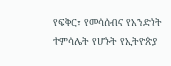የፍቅር፣ የመሳሰብና የአንድነት ተምሳሌት የሆኑት የኢትዮጵያ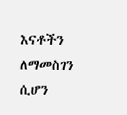እናቶችን ለማመስገን ሲሆን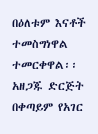በዕለቱም እናቶች ተመስግነዋል ተመርቀዋል፡፡ አዘጋጁ ድርጅት በቀጣይም የአገር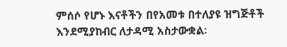ምሰሶ የሆኑ እናቶችን በየአመቱ በተለያዩ ዝግጅቶች እንደሚያከብር ለታዳሚ አስታውቋል፡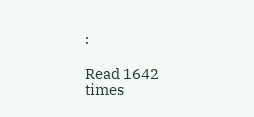፡

Read 1642 times